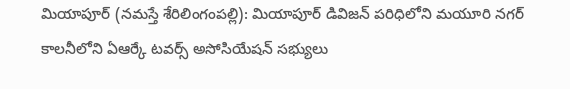మియాపూర్ (నమస్తే శేరిలింగంపల్లి): మియాపూర్ డివిజన్ పరిధిలోని మయూరి నగర్ కాలనీలోని ఏఆర్కే టవర్స్ అసోసియేషన్ సభ్యులు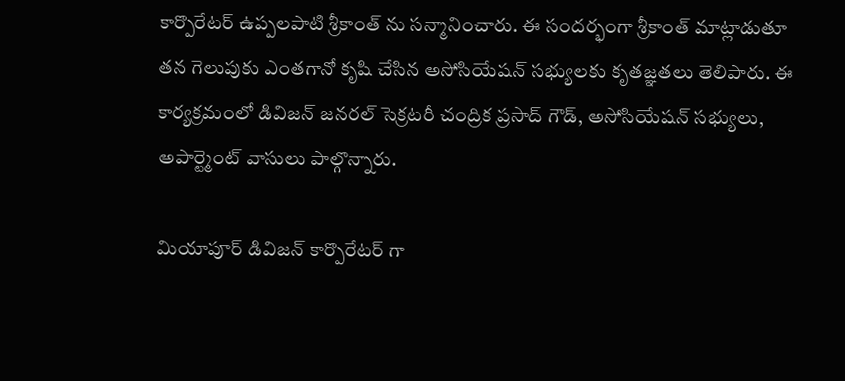కార్పొరేటర్ ఉప్పలపాటి శ్రీకాంత్ ను సన్మానించారు. ఈ సందర్భంగా శ్రీకాంత్ మాట్లాడుతూ తన గెలుపుకు ఎంతగానో కృషి చేసిన అసోసియేషన్ సభ్యులకు కృతజ్ఞతలు తెలిపారు. ఈ కార్యక్రమంలో డివిజన్ జనరల్ సెక్రటరీ చంద్రిక ప్రసాద్ గౌడ్, అసోసియేషన్ సభ్యులు, అపార్ట్మెంట్ వాసులు పాల్గొన్నారు.

మియాపూర్ డివిజన్ కార్పొరేటర్ గా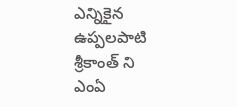ఎన్నికైన ఉప్పలపాటి శ్రీకాంత్ ని ఎంఏ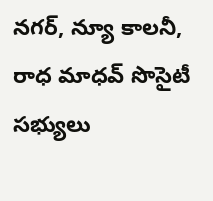నగర్, న్యూ కాలనీ, రాధ మాధవ్ సొసైటీ సభ్యులు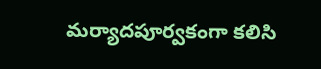మర్యాదపూర్వకంగా కలిసి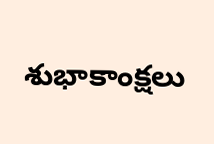శుభాకాంక్షలు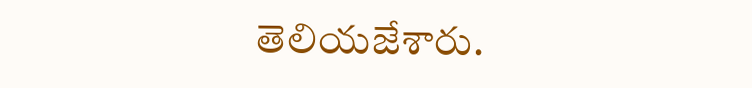తెలియజేశారు.